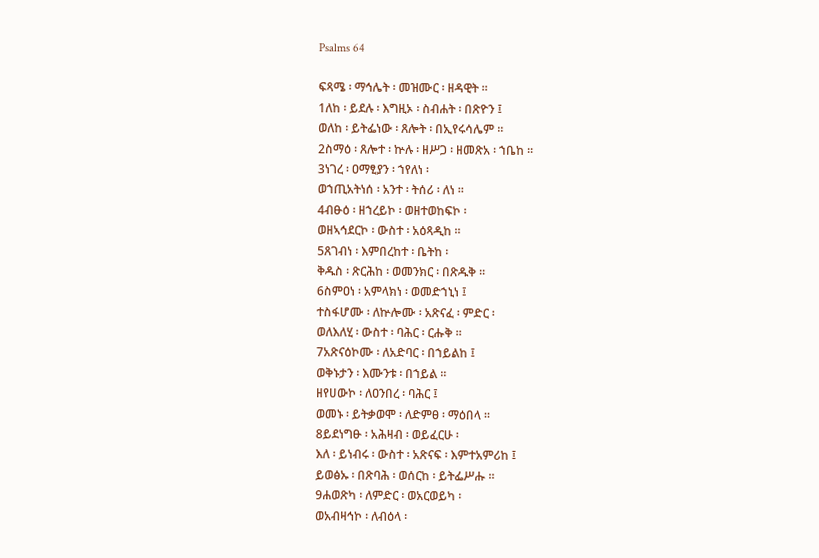Psalms 64

ፍጻሜ ፡ ማኅሌት ፡ መዝሙር ፡ ዘዳዊት ።
1ለከ ፡ ይደሉ ፡ እግዚኦ ፡ ስብሐት ፡ በጽዮን ፤
ወለከ ፡ ይትፌነው ፡ ጸሎት ፡ በኢየሩሳሌም ።
2ስማዕ ፡ ጸሎተ ፡ ኵሉ ፡ ዘሥጋ ፡ ዘመጽአ ፡ ኀቤከ ።
3ነገረ ፡ ዐማፂያን ፡ ኀየለነ ፡
ወኀጢአትነሰ ፡ አንተ ፡ ትሰሪ ፡ ለነ ።
4ብፁዕ ፡ ዘኀረይኮ ፡ ወዘተወከፍኮ ፡
ወዘኣኅደርኮ ፡ ውስተ ፡ አዕጻዲከ ።
5ጸገብነ ፡ እምበረከተ ፡ ቤትከ ፡
ቅዱስ ፡ ጽርሕከ ፡ ወመንክር ፡ በጽዱቅ ።
6ስምዐነ ፡ አምላክነ ፡ ወመድኀኒነ ፤
ተስፋሆሙ ፡ ለኵሎሙ ፡ አጽናፈ ፡ ምድር ፡
ወለእለሂ ፡ ውስተ ፡ ባሕር ፡ ርሑቅ ።
7አጽናዕኮሙ ፡ ለአድባር ፡ በኀይልከ ፤
ወቅኑታን ፡ እሙንቱ ፡ በኀይል ።
ዘየሀውኮ ፡ ለዐንበረ ፡ ባሕር ፤
ወመኑ ፡ ይትቃወሞ ፡ ለድምፀ ፡ ማዕበላ ።
8ይደነግፁ ፡ አሕዛብ ፡ ወይፈርሁ ፡
እለ ፡ ይነብሩ ፡ ውስተ ፡ አጽናፍ ፡ እምተአምሪከ ፤
ይወፅኡ ፡ በጽባሕ ፡ ወሰርከ ፡ ይትፌሥሑ ።
9ሐወጽካ ፡ ለምድር ፡ ወአርወይካ ፡
ወአብዛኅኮ ፡ ለብዕላ ፡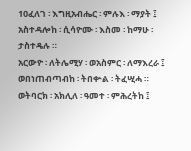10ፈለገ ፡ እግዚአብሔር ፡ ምሉእ ፡ ማያት ፤
አስተዳሎከ ፡ ሲሳዮሙ ፡ እስመ ፡ ከማሁ ፡ ታስተዴሉ ።
አርውዮ ፡ ለትሌሚሃ ፡ ወአስምር ፡ ለማእረራ ፤
ወበነጠብጣብከ ፡ ትበቍል ፡ ትፈሢሓ ።
ወትባርክ ፡ አክሊለ ፡ ዓመተ ፡ ምሕረትከ ፤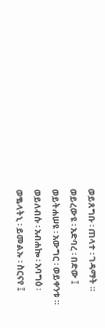ወይጸግቡ ፡ ጠላተ ፡ ገዳማት ።
ወይረውዩ ፡ አድባረ ፡ በድው ፤
ወይትሐሠዩ ፡ አውግር ፡ ወይቀንቱ ።
ወይለብሱ ፡ አብሐኰ ፡ አባግዕ ፡
ወቈላትኒ ፡ ይመልኡ ፡ ስርናየ ፤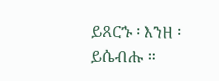ይጸርኁ ፡ እንዘ ፡ ይሴብሑ ።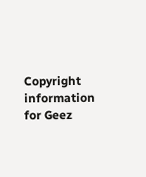Copyright information for Geez